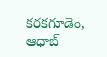కరకగూడెం, ఆధాబ్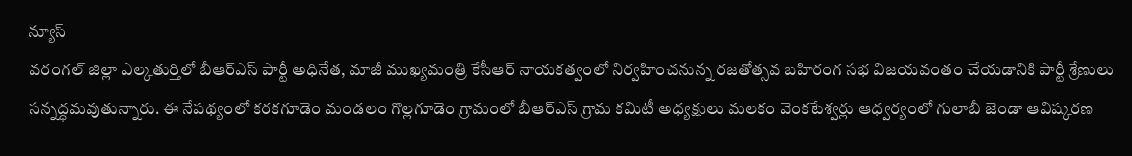న్యూస్
వరంగల్ జిల్లా ఎల్కతుర్తిలో బీఆర్ఎస్ పార్టీ అధినేత, మాజీ ముఖ్యమంత్రి కేసీఆర్ నాయకత్వంలో నిర్వహించనున్న రజతోత్సవ బహిరంగ సభ విజయవంతం చేయడానికి పార్టీ శ్రేణులు సన్నద్ధమవుతున్నారు. ఈ నేపథ్యంలో కరకగూడెం మండలం గొల్లగూడెం గ్రామంలో బీఆర్ఎస్ గ్రామ కమిటీ అధ్యక్షులు మలకం వెంకటేశ్వర్లు ఆధ్వర్యంలో గులాబీ జెండా ఆవిష్కరణ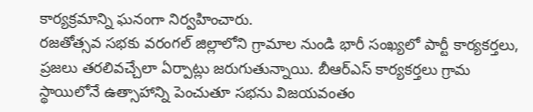కార్యక్రమాన్ని ఘనంగా నిర్వహించారు.
రజతోత్సవ సభకు వరంగల్ జిల్లాలోని గ్రామాల నుండి భారీ సంఖ్యలో పార్టీ కార్యకర్తలు, ప్రజలు తరలివచ్చేలా ఏర్పాట్లు జరుగుతున్నాయి. బీఆర్ఎస్ కార్యకర్తలు గ్రామ స్థాయిలోనే ఉత్సాహాన్ని పెంచుతూ సభను విజయవంతం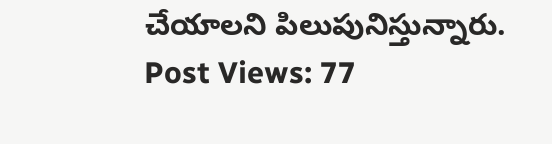చేయాలని పిలుపునిస్తున్నారు.
Post Views: 77